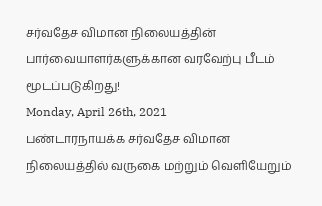சர்வதேச விமான நிலையத்தின் பார்வையாளர்களுக்கான வரவேற்பு பீடம் மூடப்படுகிறது!
Monday, April 26th, 2021
பண்டாரநாயக்க சர்வதேச விமான நிலையத்தில் வருகை மற்றும் வெளியேறும்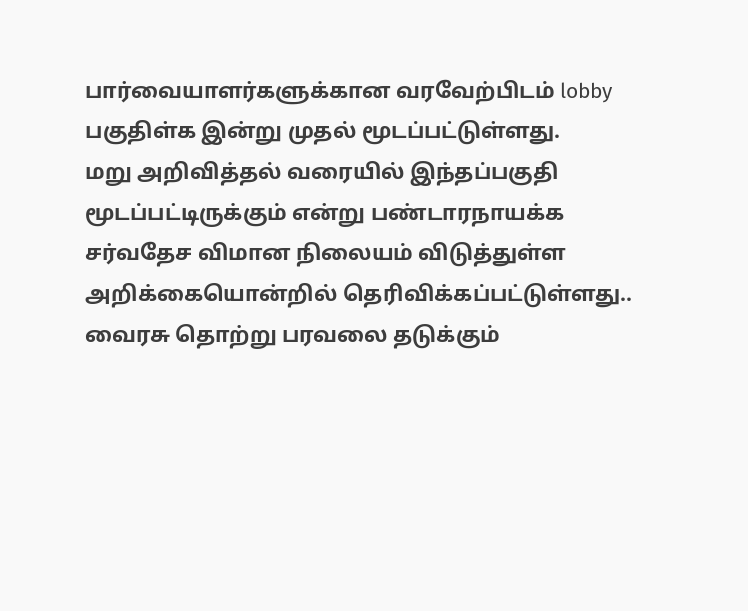பார்வையாளர்களுக்கான வரவேற்பிடம் lobby பகுதிள்க இன்று முதல் மூடப்பட்டுள்ளது.
மறு அறிவித்தல் வரையில் இந்தப்பகுதி மூடப்பட்டிருக்கும் என்று பண்டாரநாயக்க சர்வதேச விமான நிலையம் விடுத்துள்ள அறிக்கையொன்றில் தெரிவிக்கப்பட்டுள்ளது..
வைரசு தொற்று பரவலை தடுக்கும்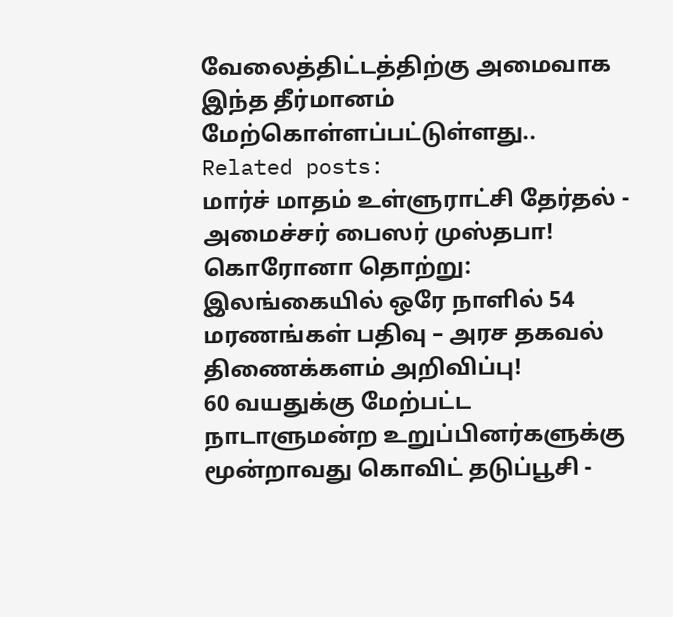வேலைத்திட்டத்திற்கு அமைவாக இந்த தீர்மானம் மேற்கொள்ளப்பட்டுள்ளது..
Related posts:
மார்ச் மாதம் உள்ளுராட்சி தேர்தல் - அமைச்சர் பைஸர் முஸ்தபா!
கொரோனா தொற்று: இலங்கையில் ஒரே நாளில் 54 மரணங்கள் பதிவு – அரச தகவல் திணைக்களம் அறிவிப்பு!
60 வயதுக்கு மேற்பட்ட நாடாளுமன்ற உறுப்பினர்களுக்கு மூன்றாவது கொவிட் தடுப்பூசி -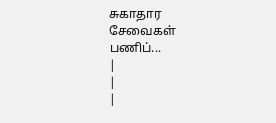சுகாதார சேவைகள் பணிப்...
|
|
|